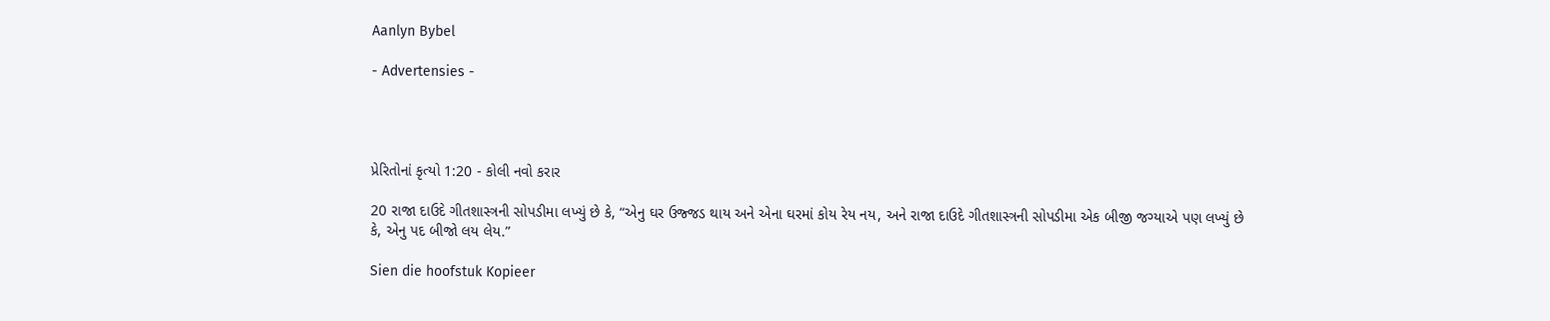Aanlyn Bybel

- Advertensies -




પ્રેરિતોનાં કૃત્યો 1:20 - કોલી નવો કરાર

20 રાજા દાઉદે ગીતશાસ્ત્રની સોપડીમા લખ્યું છે કે, “એનુ ઘર ઉજ્જડ થાય અને એના ઘરમાં કોય રેય નય, અને રાજા દાઉદે ગીતશાસ્ત્રની સોપડીમા એક બીજી જગ્યાએ પણ લખ્યું છે કે, એનુ પદ બીજો લય લેય.”

Sien die hoofstuk Kopieer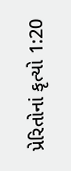પ્રેરિતોનાં કૃત્યો 1:20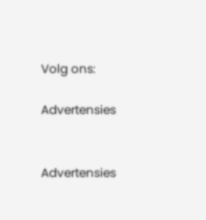Volg ons:

Advertensies


Advertensies